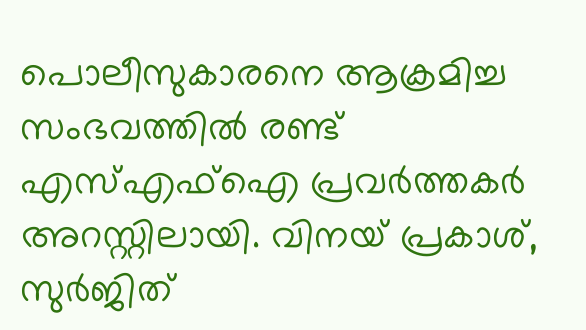പൊലീസുകാരനെ ആക്രമിച്ച സംഭവത്തിൽ രണ്ട് എസ്എഫ്ഐ പ്രവർത്തകർ അറസ്റ്റിലായി. വിനയ് പ്രകാശ്, സുർജിത്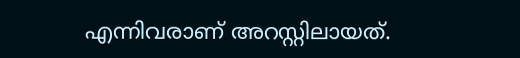എന്നിവരാണ് അറസ്റ്റിലായത്.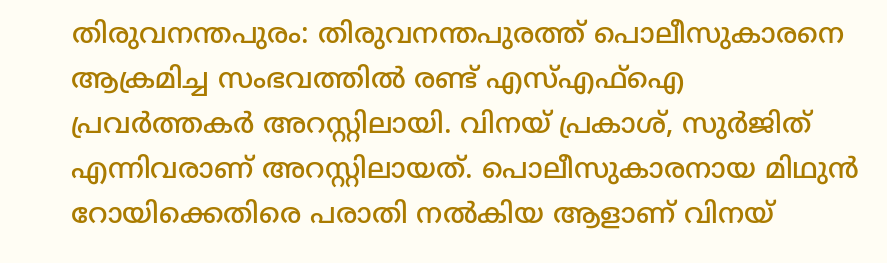തിരുവനന്തപുരം: തിരുവനന്തപുരത്ത് പൊലീസുകാരനെ ആക്രമിച്ച സംഭവത്തിൽ രണ്ട് എസ്എഫ്ഐ പ്രവർത്തകർ അറസ്റ്റിലായി. വിനയ് പ്രകാശ്, സുർജിത് എന്നിവരാണ് അറസ്റ്റിലായത്. പൊലീസുകാരനായ മിഥുൻ റോയിക്കെതിരെ പരാതി നൽകിയ ആളാണ്‌ വിനയ്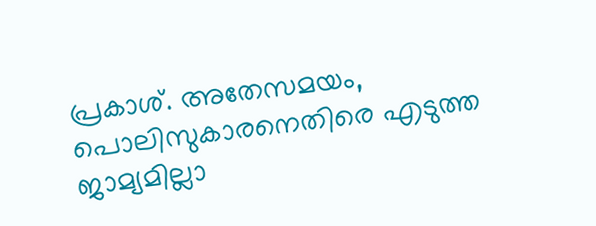പ്രകാശ്. അതേസമയം, പൊലിസുകാരനെതിരെ എടുത്ത ജാമ്യമില്ലാ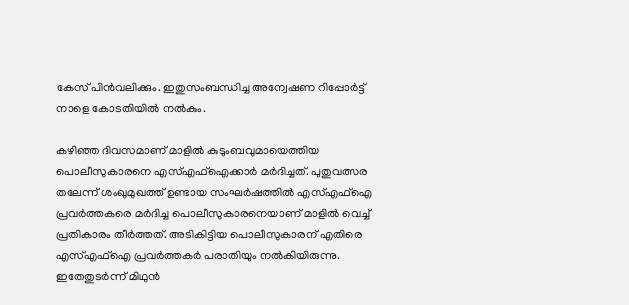കേസ് പിൻവലിക്കും. ഇതുസംബന്ധിച്ച അന്വേഷണ റിപ്പോർട്ട് നാളെ കോടതിയിൽ നൽകും.

കഴിഞ്ഞ ദിവസമാണ് മാളിൽ കുടുംബവുമായെത്തിയ പൊലീസുകാരനെ എസ്എഫ്ഐക്കാർ മർദിച്ചത്. പുതുവത്സര തലേന്ന് ശംഖുമുഖത്ത് ഉണ്ടായ സംഘർഷത്തിൽ എസ്എഫ്ഐ പ്രവർത്തകരെ മർദിച്ച പൊലീസുകാരനെയാണ് മാളിൽ വെച്ച് പ്രതികാരം തീർത്തത്. അടികിട്ടിയ പൊലീസുകാരന് എതിരെ എസ്എഫ്ഐ പ്രവർത്തകർ പരാതിയും നൽകിയിരുന്നു. ഇതേതുടർന്ന് മിഥുൻ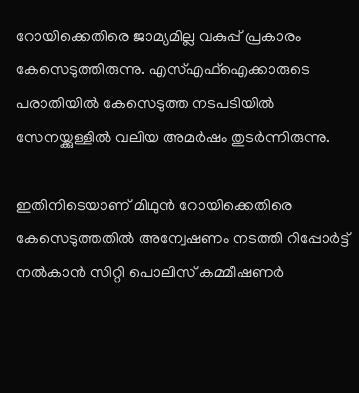റോയിക്കെതിരെ ജാമ്യമില്ല വകുപ്പ് പ്രകാരം കേസെടുത്തിരുന്നു. എസ്എഫ്ഐക്കാരുടെ പരാതിയിൽ കേസെടുത്ത നടപടിയിൽ സേനയ്ക്കുള്ളിൽ വലിയ അമർഷം തുടർന്നിരുന്നു.

ഇതിനിടെയാണ് മിഥുൻ റോയിക്കെതിരെ കേസെടുത്തതിൽ അന്വേഷണം നടത്തി റിപ്പോർട്ട് നൽകാൻ സിറ്റി പൊലിസ് കമ്മീഷണർ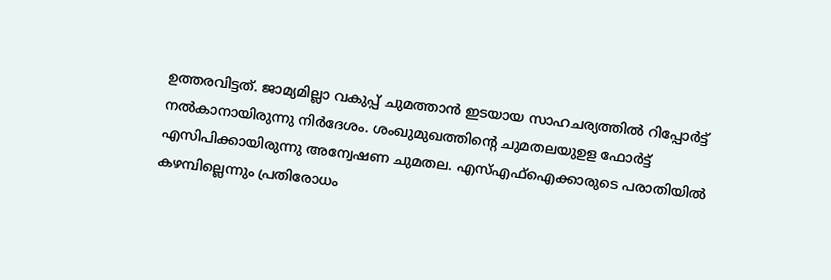ഉത്തരവിട്ടത്. ജാമ്യമില്ലാ വകുപ്പ് ചുമത്താൻ ഇടയായ സാഹചര്യത്തിൽ റിപ്പോർട്ട് നൽകാനായിരുന്നു നിർദേശം. ശംഖുമുഖത്തിൻ്റെ ചുമതലയുഉള ഫോർട്ട് എസിപിക്കായിരുന്നു അന്വേഷണ ചുമതല. എസ്എഫ്ഐക്കാരുടെ പരാതിയിൽ കഴമ്പില്ലെന്നും പ്രതിരോധം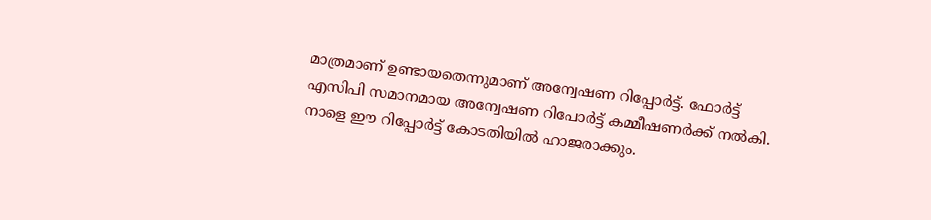മാത്രമാണ് ഉണ്ടായതെന്നുമാണ് അന്വേഷണ റിപ്പോർട്ട്. ഫോർട്ട് എസിപി സമാനമായ അന്വേഷണ റിപോർട്ട് കമ്മീഷണർക്ക് നൽകി. നാളെ ഈ റിപ്പോർട്ട് കോടതിയിൽ ഹാജരാക്കും.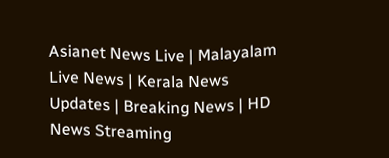Asianet News Live | Malayalam Live News | Kerala News Updates | Breaking News | HD News Streaming